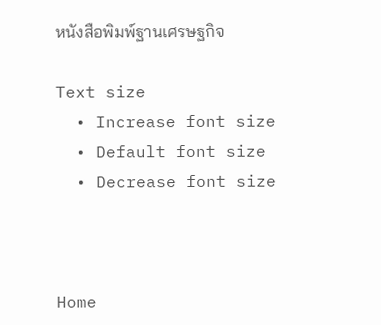หนังสือพิมพ์ฐานเศรษฐกิจ

Text size
  • Increase font size
  • Default font size
  • Decrease font size



Home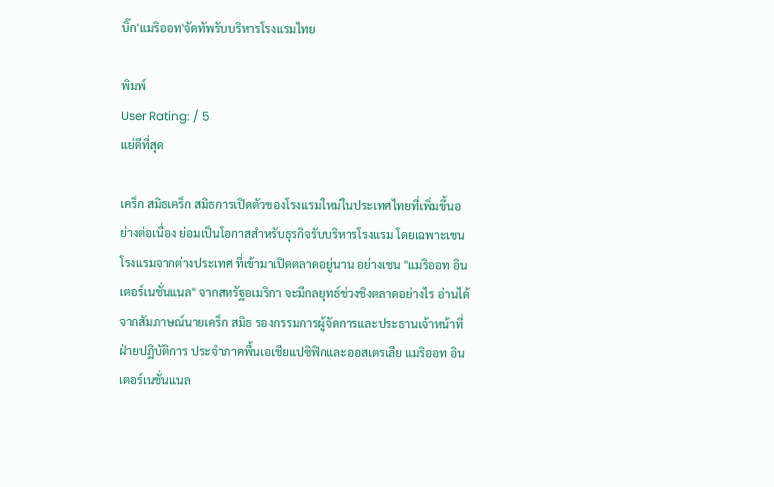บิ๊ก'แมริออท'จัดทัพรับบริหารโรงแรมไทย

พิมพ์
User Rating: / 5
แย่ดีที่สุด

เคร็ก สมิธเคร็ก สมิธการเปิดตัวของโรงแรมใหม่ในประเทศไทยที่เพิ่มขึ้นอย่างต่อเนื่อง ย่อมเป็นโอกาสสำหรับธุรกิจรับบริหารโรงแรม โดยเฉพาะเชนโรงแรมจากต่างประเทศ ที่เข้ามาเปิดตลาดอยู่นาน อย่างเชน "แมริออท อินเตอร์เนชั่นแนล" จากสหรัฐอเมริกา จะมีกลยุทธ์ช่วงชิงตลาดอย่างไร อ่านได้จากสัมภาษณ์นายเคร็ก สมิธ รองกรรมการผู้จัดการและประธานเจ้าหน้าที่ฝ่ายปฏิบัติการ ประจำภาคพื้นเอเชียแปซิฟิกและออสเตรเลีย แมริออท อินเตอร์เนชั่นแนล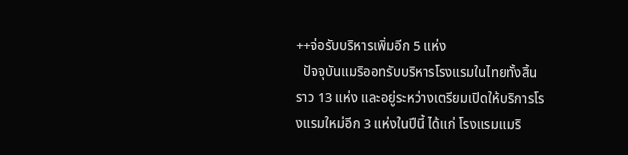++จ่อรับบริหารเพิ่มอีก 5 แห่ง
  ปัจจุบันแมริออทรับบริหารโรงแรมในไทยทั้งสิ้นราว 13 แห่ง และอยู่ระหว่างเตรียมเปิดให้บริการโรงแรมใหม่อีก 3 แห่งในปีนี้ ได้แก่ โรงแรมแมริ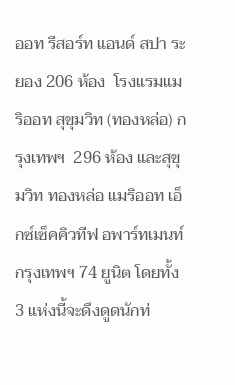ออท รีสอร์ท แอนด์ สปา ระยอง 206 ห้อง  โรงแรมแมริออท สุขุมวิท (ทองหล่อ) กรุงเทพฯ  296 ห้อง และสุขุมวิท ทองหล่อ แมริออท เอ็กซ์เซ็คคิวทีฟ อพาร์ทเมนท์ กรุงเทพฯ 74 ยูนิต โดยทั้ง 3 แห่งนี้จะดึงดูดนักท่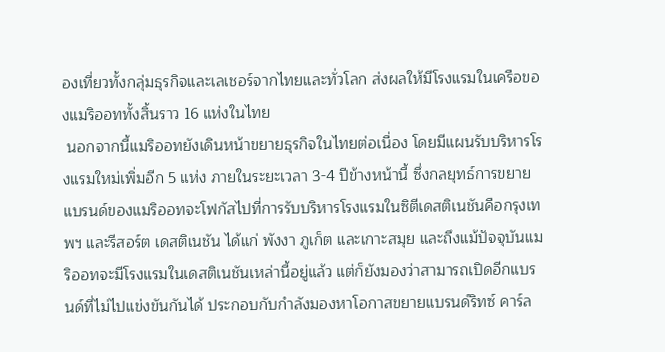องเที่ยวทั้งกลุ่มธุรกิจและเลเชอร์จากไทยและทั่วโลก ส่งผลให้มีโรงแรมในเครือของแมริออททั้งสิ้นราว 16 แห่งในไทย
 นอกจากนี้แมริออทยังเดินหน้าขยายธุรกิจในไทยต่อเนื่อง โดยมีแผนรับบริหารโรงแรมใหม่เพิ่มอีก 5 แห่ง ภายในระยะเวลา 3-4 ปีข้างหน้านี้ ซึ่งกลยุทธ์การขยายแบรนด์ของแมริออทจะโฟกัสไปที่การรับบริหารโรงแรมในซิตีเดสติเนชันคือกรุงเทพฯ และรีสอร์ต เดสติเนชัน ได้แก่ พังงา ภูเก็ต และเกาะสมุย และถึงแม้ปัจจุบันแมริออทจะมีโรงแรมในเดสติเนชันเหล่านี้อยู่แล้ว แต่ก็ยังมองว่าสามารถเปิดอีกแบรนด์ที่ไม่ไปแข่งขันกันได้ ประกอบกับกำลังมองหาโอกาสขยายแบรนด์ริทซ์ คาร์ล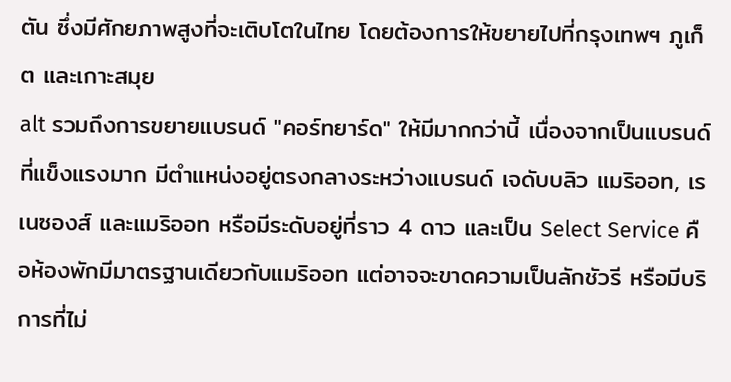ตัน ซึ่งมีศักยภาพสูงที่จะเติบโตในไทย โดยต้องการให้ขยายไปที่กรุงเทพฯ ภูเก็ต และเกาะสมุย
alt รวมถึงการขยายแบรนด์ "คอร์ทยาร์ด" ให้มีมากกว่านี้ เนื่องจากเป็นแบรนด์ที่แข็งแรงมาก มีตำแหน่งอยู่ตรงกลางระหว่างแบรนด์ เจดับบลิว แมริออท, เรเนซองส์ และแมริออท หรือมีระดับอยู่ที่ราว 4 ดาว และเป็น Select Service คือห้องพักมีมาตรฐานเดียวกับแมริออท แต่อาจจะขาดความเป็นลักชัวรี หรือมีบริการที่ไม่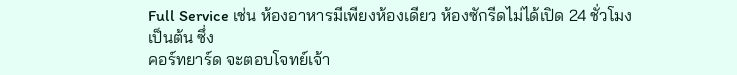Full Service เช่น ห้องอาหารมีเพียงห้องเดียว ห้องซักรีดไม่ได้เปิด 24 ชั่วโมง เป็นต้น ซึ่ง
คอร์ทยาร์ด จะตอบโจทย์เจ้า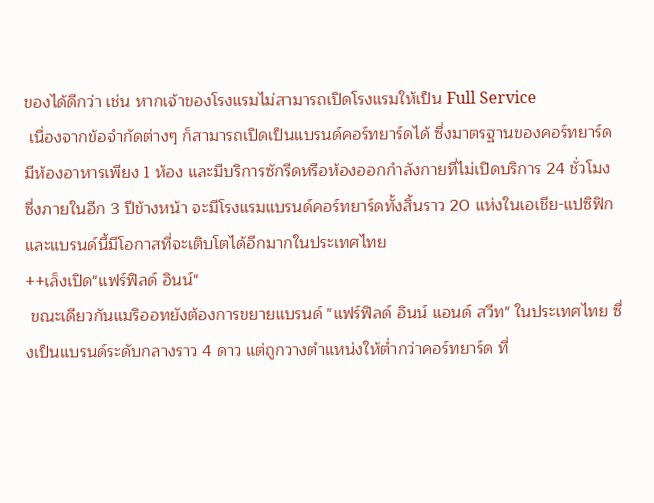ของได้ดีกว่า เช่น หากเจ้าของโรงแรมไม่สามารถเปิดโรงแรมให้เป็น Full Service
 เนื่องจากข้อจำกัดต่างๆ ก็สามารถเปิดเป็นแบรนด์คอร์ทยาร์ดได้ ซึ่งมาตรฐานของคอร์ทยาร์ดมีห้องอาหารเพียง 1 ห้อง และมีบริการซักรีดหรือห้องออกกำลังกายที่ไม่เปิดบริการ 24 ชั่วโมง ซึ่งภายในอีก 3 ปีข้างหน้า จะมีโรงแรมแบรนด์คอร์ทยาร์ดทั้งสิ้นราว 20 แห่งในเอเชีย-แปซิฟิก  และแบรนด์นี้มีโอกาสที่จะเติบโตได้อีกมากในประเทศไทย
++เล็งเปิด"แฟร์ฟิลด์ อินน์"
 ขณะเดียวกันแมริออทยังต้องการขยายแบรนด์ "แฟร์ฟิลด์ อินน์ แอนด์ สวีท" ในประเทศไทย ซึ่งเป็นแบรนด์ระดับกลางราว 4 ดาว แต่ถูกวางตำแหน่งให้ต่ำกว่าคอร์ทยาร์ด ที่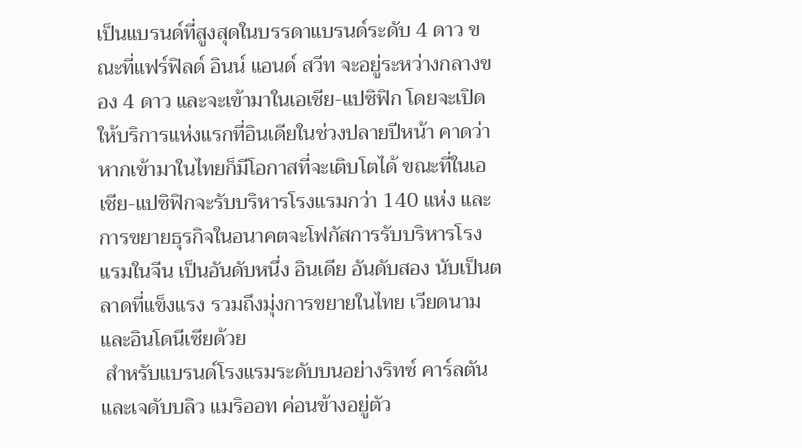เป็นแบรนด์ที่สูงสุดในบรรดาแบรนด์ระดับ 4 ดาว ขณะที่แฟร์ฟิลด์ อินน์ แอนด์ สวีท จะอยู่ระหว่างกลางของ 4 ดาว และจะเข้ามาในเอเชีย-แปซิฟิก โดยจะเปิดให้บริการแห่งแรกที่อินเดียในช่วงปลายปีหน้า คาดว่าหากเข้ามาในไทยก็มีโอกาสที่จะเติบโตได้ ขณะที่ในเอเชีย-แปซิฟิกจะรับบริหารโรงแรมกว่า 140 แห่ง และการขยายธุรกิจในอนาคตจะโฟกัสการรับบริหารโรงแรมในจีน เป็นอันดับหนึ่ง อินเดีย อันดับสอง นับเป็นตลาดที่แข็งแรง รวมถึงมุ่งการขยายในไทย เวียดนาม และอินโดนีเซียด้วย
 สำหรับแบรนด์โรงแรมระดับบนอย่างริทซ์ คาร์ลตัน และเจดับบลิว แมริออท ค่อนข้างอยู่ตัว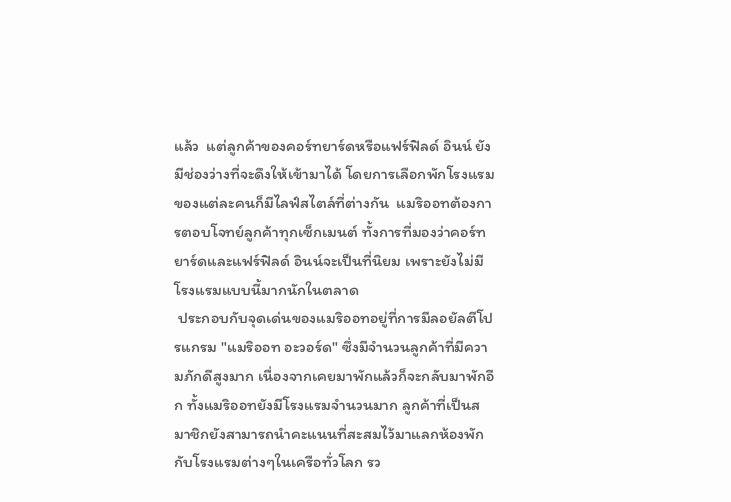แล้ว  แต่ลูกค้าของคอร์ทยาร์ดหรือแฟร์ฟิลด์ อินน์ ยังมีช่องว่างที่จะดึงให้เข้ามาได้ โดยการเลือกพักโรงแรมของแต่ละคนก็มีไลฟ์สไตล์ที่ต่างกัน  แมริออทต้องการตอบโจทย์ลูกค้าทุกเซ็กเมนต์ ทั้งการที่มองว่าคอร์ทยาร์ดและแฟร์ฟิลด์ อินน์จะเป็นที่นิยม เพราะยังไม่มีโรงแรมแบบนี้มากนักในตลาด
 ประกอบกับจุดเด่นของแมริออทอยู่ที่การมีลอยัลตีโปรแกรม "แมริออท อะวอร์ด" ซึ่งมีจำนวนลูกค้าที่มีความภักดีสูงมาก เนื่องจากเคยมาพักแล้วก็จะกลับมาพักอีก ทั้งแมริออทยังมีโรงแรมจำนวนมาก ลูกค้าที่เป็นสมาชิกยังสามารถนำคะแนนที่สะสมไว้มาแลกห้องพักกับโรงแรมต่างๆในเครือทั่วโลก รว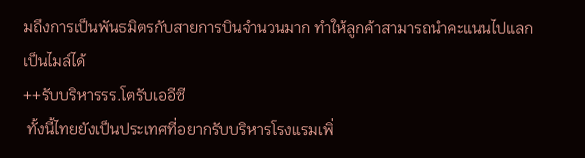มถึงการเป็นพันธมิตรกับสายการบินจำนวนมาก ทำให้ลูกค้าสามารถนำคะแนนไปแลกเป็นไมล์ได้
++รับบริหารรร.โตรับเออีซี
 ทั้งนี้ไทยยังเป็นประเทศที่อยากรับบริหารโรงแรมเพิ่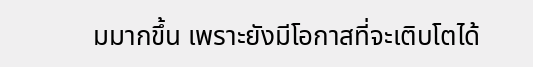มมากขึ้น เพราะยังมีโอกาสที่จะเติบโตได้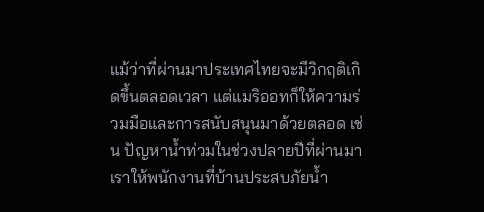แม้ว่าที่ผ่านมาประเทศไทยจะมีวิกฤติเกิดขึ้นตลอดเวลา แต่แมริออทก็ให้ความร่วมมือและการสนับสนุนมาด้วยตลอด เช่น ปัญหาน้ำท่วมในช่วงปลายปีที่ผ่านมา เราให้พนักงานที่บ้านประสบภัยน้ำ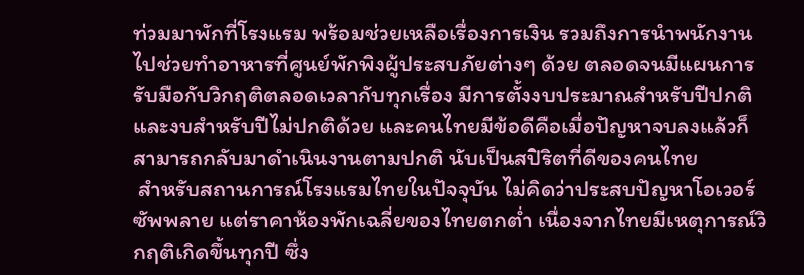ท่วมมาพักที่โรงแรม พร้อมช่วยเหลือเรื่องการเงิน รวมถึงการนำพนักงานไปช่วยทำอาหารที่ศูนย์พักพิงผู้ประสบภัยต่างๆ ด้วย ตลอดจนมีแผนการรับมือกับวิกฤติตลอดเวลากับทุกเรื่อง มีการตั้งงบประมาณสำหรับปีปกติและงบสำหรับปีไม่ปกติด้วย และคนไทยมีข้อดีคือเมื่อปัญหาจบลงแล้วก็สามารถกลับมาดำเนินงานตามปกติ นับเป็นสปิริตที่ดีของคนไทย
 สำหรับสถานการณ์โรงแรมไทยในปัจจุบัน ไม่คิดว่าประสบปัญหาโอเวอร์ซัพพลาย แต่ราคาห้องพักเฉลี่ยของไทยตกต่ำ เนื่องจากไทยมีเหตุการณ์วิกฤติเกิดขึ้นทุกปี ซึ่ง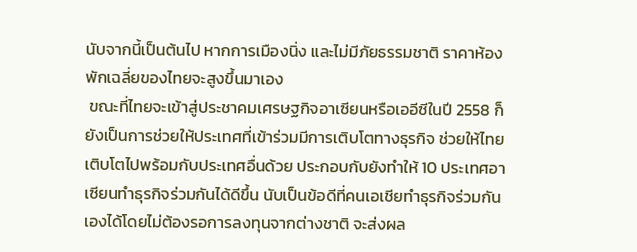นับจากนี้เป็นต้นไป หากการเมืองนิ่ง และไม่มีภัยธรรมชาติ ราคาห้องพักเฉลี่ยของไทยจะสูงขึ้นมาเอง
 ขณะที่ไทยจะเข้าสู่ประชาคมเศรษฐกิจอาเซียนหรือเออีซีในปี 2558 ก็ยังเป็นการช่วยให้ประเทศที่เข้าร่วมมีการเติบโตทางธุรกิจ ช่วยให้ไทยเติบโตไปพร้อมกับประเทศอื่นด้วย ประกอบกับยังทำให้ 10 ประเทศอาเซียนทำธุรกิจร่วมกันได้ดีขึ้น นับเป็นข้อดีที่คนเอเชียทำธุรกิจร่วมกันเองได้โดยไม่ต้องรอการลงทุนจากต่างชาติ จะส่งผล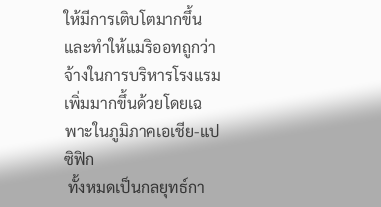ให้มีการเติบโตมากขึ้น และทำให้แมริออทถูกว่าจ้างในการบริหารโรงแรมเพิ่มมากขึ้นด้วยโดยเฉพาะในภูมิภาคเอเชีย-แปซิฟิก
 ทั้งหมดเป็นกลยุทธ์กา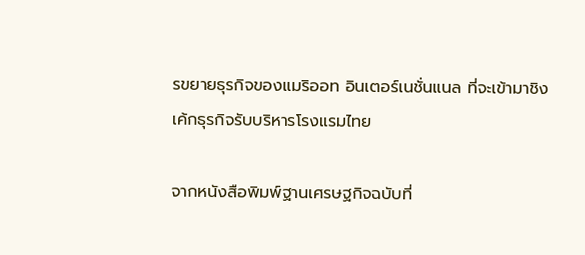รขยายธุรกิจของแมริออท อินเตอร์เนชั่นแนล ที่จะเข้ามาชิงเค้กธุรกิจรับบริหารโรงแรมไทย

จากหนังสือพิมพ์ฐานเศรษฐกิจฉบับที่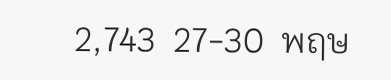2,743  27-30  พฤษ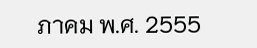ภาคม พ.ศ. 2555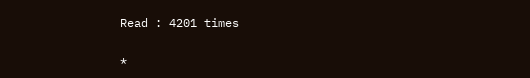Read : 4201 times

*